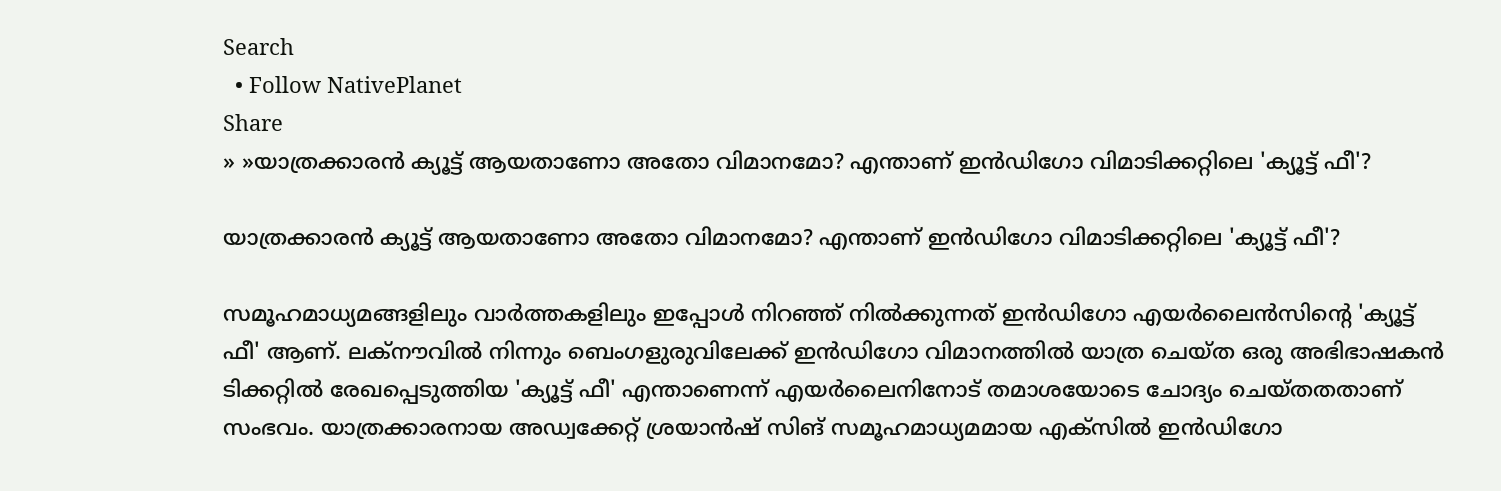Search
  • Follow NativePlanet
Share
» »യാത്രക്കാരൻ ക്യൂട്ട് ആയതാണോ അതോ വിമാനമോ? എന്താണ് ഇൻഡിഗോ വിമാടിക്കറ്റിലെ 'ക്യൂട്ട് ഫീ'?

യാത്രക്കാരൻ ക്യൂട്ട് ആയതാണോ അതോ വിമാനമോ? എന്താണ് ഇൻഡിഗോ വിമാടിക്കറ്റിലെ 'ക്യൂട്ട് ഫീ'?

സമൂഹമാധ്യമങ്ങളിലും വാർത്തകളിലും ഇപ്പോൾ നിറഞ്ഞ് നിൽക്കുന്നത് ഇൻഡിഗോ എയർലൈൻസിന്‍റെ 'ക്യൂട്ട് ഫീ' ആണ്. ലക്നൗവിൽ നിന്നും ബെംഗളുരുവിലേക്ക് ഇൻഡിഗോ വിമാനത്തിൽ യാത്ര ചെയ്ത ഒരു അഭിഭാഷകൻ ടിക്കറ്റിൽ രേഖപ്പെടുത്തിയ 'ക്യൂട്ട് ഫീ' എന്താണെന്ന് എയർലൈനിനോട് തമാശയോടെ ചോദ്യം ചെയ്തതതാണ് സംഭവം. യാത്രക്കാരനായ അഡ്വക്കേറ്റ് ശ്രയാൻഷ് സിങ് സമൂഹമാധ്യമമായ എക്സിൽ ഇൻഡിഗോ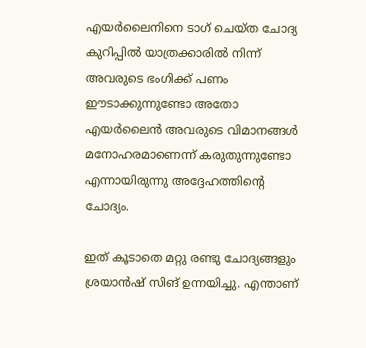എയര്‍ലൈനിനെ ടാഗ് ചെയ്ത ചോദ്യ കുറിപ്പിൽ യാത്രക്കാരിൽ നിന്ന് അവരുടെ ഭംഗിക്ക് പണം ഈടാക്കുന്നുണ്ടോ അതോ എയർലൈൻ അവരുടെ വിമാനങ്ങൾ മനോഹരമാണെന്ന് കരുതുന്നുണ്ടോ എന്നായിരുന്നു അദ്ദേഹത്തിന്‍റെ ചോദ്യം.

ഇത് കൂടാതെ മറ്റു രണ്ടു ചോദ്യങ്ങളും ശ്രയാൻഷ് സിങ് ഉന്നയിച്ചു. എന്താണ്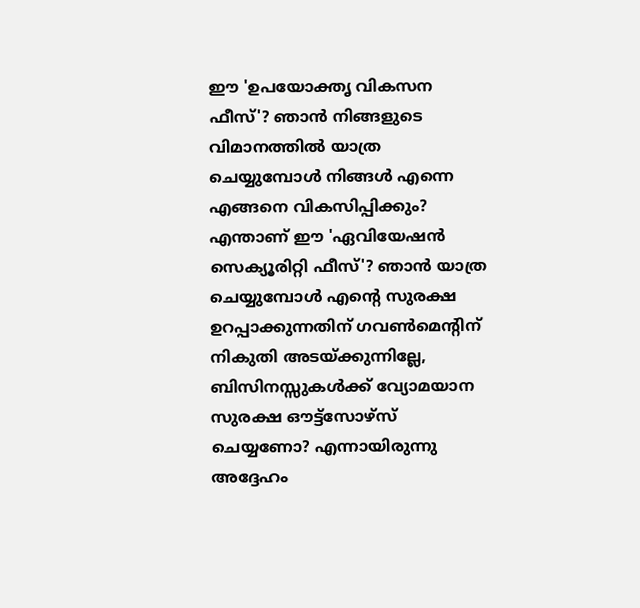ഈ 'ഉപയോക്തൃ വികസന ഫീസ്'? ഞാൻ നിങ്ങളുടെ വിമാനത്തിൽ യാത്ര ചെയ്യുമ്പോൾ നിങ്ങൾ എന്നെ എങ്ങനെ വികസിപ്പിക്കും? എന്താണ് ഈ 'ഏവിയേഷൻ സെക്യൂരിറ്റി ഫീസ്'? ഞാൻ യാത്ര ചെയ്യുമ്പോൾ എൻ്റെ സുരക്ഷ ഉറപ്പാക്കുന്നതിന് ഗവൺമെന്‍റിന് നികുതി അടയ്ക്കുന്നില്ലേ, ബിസിനസ്സുകൾക്ക് വ്യോമയാന സുരക്ഷ ഔട്ട്സോഴ്സ് ചെയ്യണോ? എന്നായിരുന്നു അദ്ദേഹം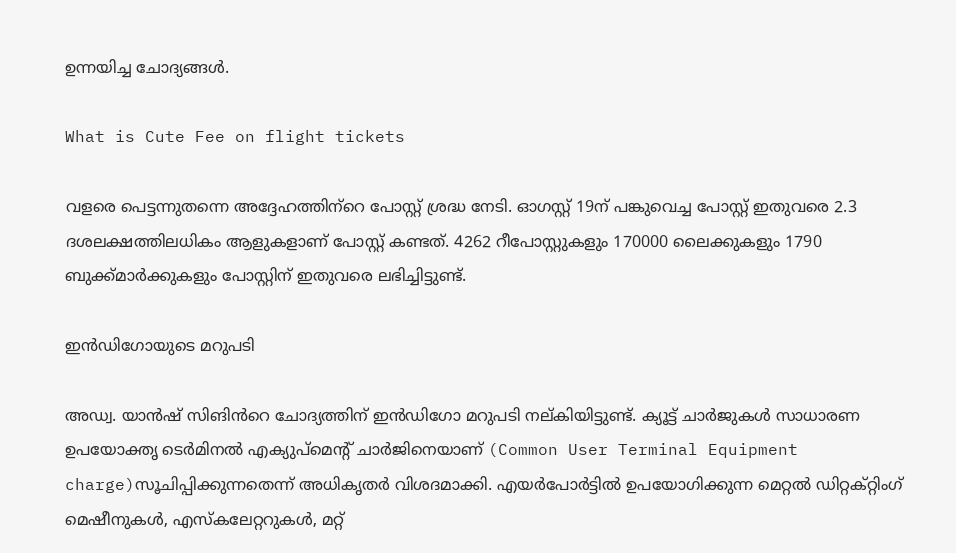ഉന്നയിച്ച ചോദ്യങ്ങൾ.

What is Cute Fee on flight tickets

വളരെ പെട്ടന്നുതന്നെ അദ്ദേഹത്തിന്‌‍റെ പോസ്റ്റ് ശ്രദ്ധ നേടി. ഓഗസ്റ്റ് 19ന് പങ്കുവെച്ച പോസ്റ്റ് ഇതുവരെ 2.3 ദശലക്ഷത്തിലധികം ആളുകളാണ് പോസ്റ്റ് കണ്ടത്. 4262 റീപോസ്റ്റുകളും 170000 ലൈക്കുകളും 1790 ബുക്ക്മാർക്കുകളും പോസ്റ്റിന് ഇതുവരെ ലഭിച്ചിട്ടുണ്ട്.

ഇൻഡിഗോയുടെ മറുപടി

അഡ്വ. യാൻഷ് സിങിൻറെ ചോദ്യത്തിന് ഇൻഡിഗോ മറുപടി നല്കിയിട്ടുണ്ട്. ക്യൂട്ട് ചാർജുകൾ സാധാരണ ഉപയോക്തൃ ടെർമിനൽ എക്യുപ്‌മെന്‍റ് ചാർജിനെയാണ് (Common User Terminal Equipment charge)സൂചിപ്പിക്കുന്നതെന്ന് അധികൃതർ വിശദമാക്കി. എയർപോർട്ടിൽ ഉപയോഗിക്കുന്ന മെറ്റൽ ഡിറ്റക്റ്റിംഗ് മെഷീനുകൾ, എസ്കലേറ്ററുകൾ, മറ്റ്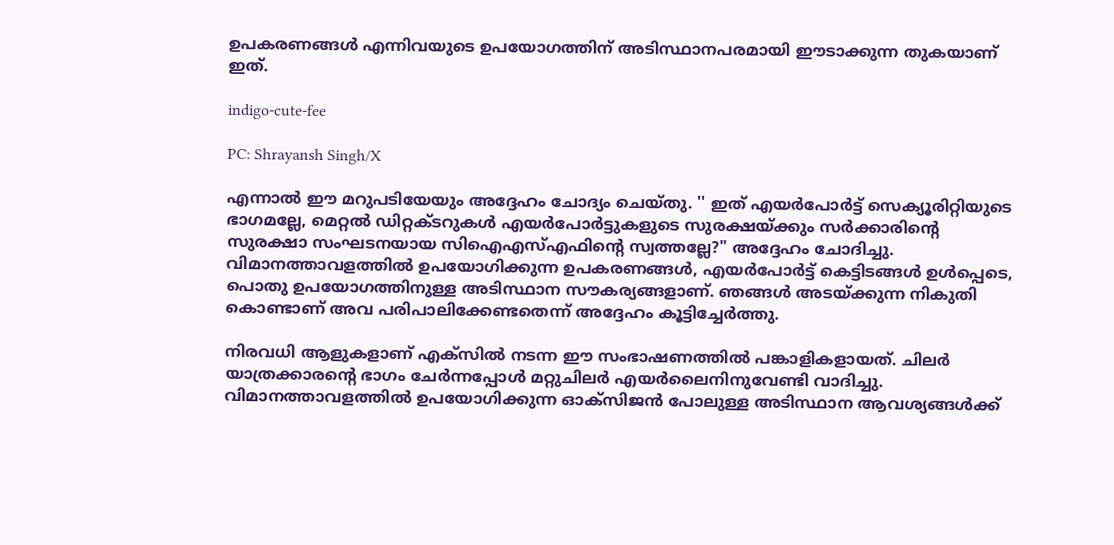ഉപകരണങ്ങൾ എന്നിവയുടെ ഉപയോഗത്തിന് അടിസ്ഥാനപരമായി ഈടാക്കുന്ന തുകയാണ് ഇത്.

indigo-cute-fee

PC: Shrayansh Singh/X

എന്നാൽ ഈ മറുപടിയേയും അദ്ദേഹം ചോദ്യം ചെയ്തു. '' ഇത് എയർപോർട്ട് സെക്യൂരിറ്റിയുടെ ഭാഗമല്ലേ, മെറ്റൽ ഡിറ്റക്ടറുകൾ എയർപോർട്ടുകളുടെ സുരക്ഷയ്ക്കും സർക്കാരിന്‍റെ സുരക്ഷാ സംഘടനയായ സിഐഎസ്എഫിന്‍റെ സ്വത്തല്ലേ?" അദ്ദേഹം ചോദിച്ചു. വിമാനത്താവളത്തിൽ ഉപയോഗിക്കുന്ന ഉപകരണങ്ങൾ, എയർപോർട്ട് കെട്ടിടങ്ങൾ ഉൾപ്പെടെ, പൊതു ഉപയോഗത്തിനുള്ള അടിസ്ഥാന സൗകര്യങ്ങളാണ്. ഞങ്ങൾ അടയ്ക്കുന്ന നികുതി കൊണ്ടാണ് അവ പരിപാലിക്കേണ്ടതെന്ന് അദ്ദേഹം കൂട്ടിച്ചേർത്തു.

നിരവധി ആളുകളാണ് എക്സിൽ നടന്ന ഈ സംഭാഷണത്തിൽ പങ്കാളികളായത്. ചിലർ യാത്രക്കാരന്‍റെ ഭാഗം ചേർന്നപ്പോൾ മറ്റുചിലർ എയർലൈനിനുവേണ്ടി വാദിച്ചു. വിമാനത്താവളത്തിൽ ഉപയോഗിക്കുന്ന ഓക്സിജൻ പോലുള്ള അടിസ്ഥാന ആവശ്യങ്ങൾക്ക്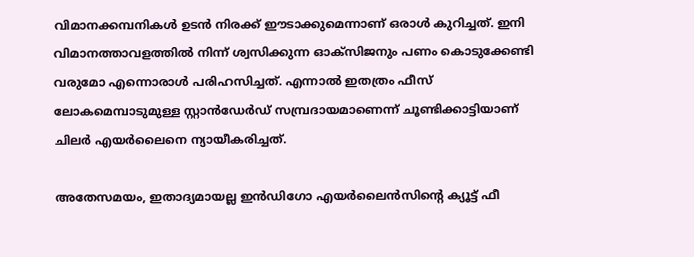വിമാനക്കമ്പനികൾ ഉടൻ നിരക്ക് ഈടാക്കുമെന്നാണ് ഒരാൾ കുറിച്ചത്. ഇനി വിമാനത്താവളത്തിൽ നിന്ന് ശ്വസിക്കുന്ന ഓക്സിജനും പണം കൊടുക്കേണ്ടി വരുമോ എന്നൊരാൾ പരിഹസിച്ചത്. എന്നാൽ ഇതത്രം ഫീസ് ലോകമെമ്പാടുമുള്ള സ്റ്റാൻഡേർഡ് സമ്പ്രദായമാണെന്ന് ചൂണ്ടിക്കാട്ടിയാണ് ചിലർ എയർലൈനെ ന്യായീകരിച്ചത്.

അതേസമയം, ഇതാദ്യമായല്ല ഇന്‍ഡിഗോ എയർലൈൻസിന്‍റെ ക്യൂട്ട് ഫീ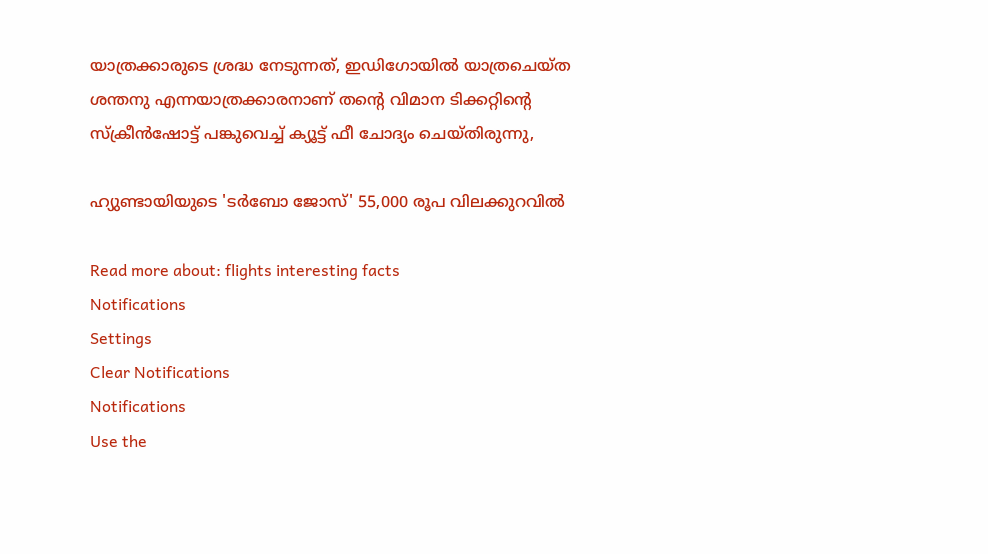യാത്രക്കാരുടെ ശ്രദ്ധ നേടുന്നത്, ഇഡിഗോയിൽ യാത്രചെയ്ത ശന്തനു എന്നയാത്രക്കാരനാണ് തന്‍റെ വിമാന ടിക്കറ്റിന്‍റെ സ്ക്രീൻഷോട്ട് പങ്കുവെച്ച് ക്യൂട്ട് ഫീ ചോദ്യം ചെയ്തിരുന്നു,

ഹ്യുണ്ടായിയുടെ 'ടർബോ ജോസ്' 55,000 രൂപ വിലക്കുറവിൽ

Read more about: flights interesting facts
Notifications
Settings
Clear Notifications
Notifications
Use the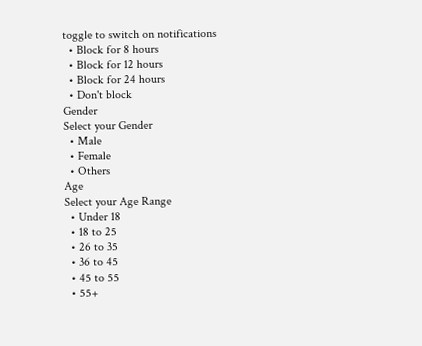toggle to switch on notifications
  • Block for 8 hours
  • Block for 12 hours
  • Block for 24 hours
  • Don't block
Gender
Select your Gender
  • Male
  • Female
  • Others
Age
Select your Age Range
  • Under 18
  • 18 to 25
  • 26 to 35
  • 36 to 45
  • 45 to 55
  • 55+